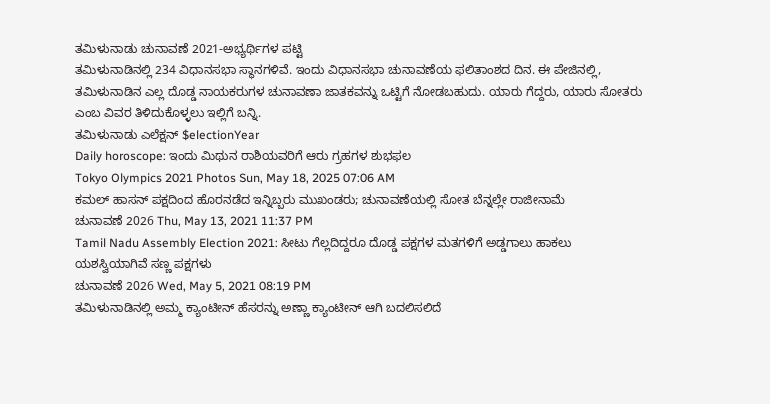ತಮಿಳುನಾಡು ಚುನಾವಣೆ 2021-ಅಭ್ಯರ್ಥಿಗಳ ಪಟ್ಟಿ
ತಮಿಳುನಾಡಿನಲ್ಲಿ 234 ವಿಧಾನಸಭಾ ಸ್ಥಾನಗಳಿವೆ. ಇಂದು ವಿಧಾನಸಭಾ ಚುನಾವಣೆಯ ಫಲಿತಾಂಶದ ದಿನ. ಈ ಪೇಜಿನಲ್ಲಿ, ತಮಿಳುನಾಡಿನ ಎಲ್ಲ ದೊಡ್ಡ ನಾಯಕರುಗಳ ಚುನಾವಣಾ ಜಾತಕವನ್ನು ಒಟ್ಟಿಗೆ ನೋಡಬಹುದು. ಯಾರು ಗೆದ್ದರು, ಯಾರು ಸೋತರು ಎಂಬ ವಿವರ ತಿಳಿದುಕೊಳ್ಳಲು ಇಲ್ಲಿಗೆ ಬನ್ನಿ.
ತಮಿಳುನಾಡು ಎಲೆಕ್ಷನ್ $electionYear
Daily horoscope: ಇಂದು ಮಿಥುನ ರಾಶಿಯವರಿಗೆ ಆರು ಗ್ರಹಗಳ ಶುಭಫಲ
Tokyo Olympics 2021 Photos Sun, May 18, 2025 07:06 AM
ಕಮಲ್ ಹಾಸನ್ ಪಕ್ಷದಿಂದ ಹೊರನಡೆದ ಇನ್ನಿಬ್ಬರು ಮುಖಂಡರು; ಚುನಾವಣೆಯಲ್ಲಿ ಸೋತ ಬೆನ್ನಲ್ಲೇ ರಾಜೀನಾಮೆ
ಚುನಾವಣೆ 2026 Thu, May 13, 2021 11:37 PM
Tamil Nadu Assembly Election 2021: ಸೀಟು ಗೆಲ್ಲದಿದ್ದರೂ ದೊಡ್ಡ ಪಕ್ಷಗಳ ಮತಗಳಿಗೆ ಅಡ್ಡಗಾಲು ಹಾಕಲು ಯಶಸ್ವಿಯಾಗಿವೆ ಸಣ್ಣ ಪಕ್ಷಗಳು
ಚುನಾವಣೆ 2026 Wed, May 5, 2021 08:19 PM
ತಮಿಳುನಾಡಿನಲ್ಲಿ ಅಮ್ಮ ಕ್ಯಾಂಟೀನ್ ಹೆಸರನ್ನು ಅಣ್ಣಾ ಕ್ಯಾಂಟೀನ್ ಆಗಿ ಬದಲಿಸಲಿದೆ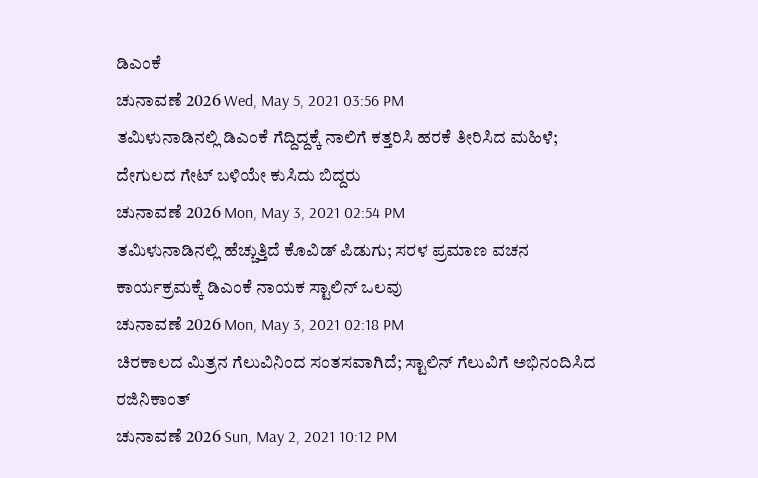ಡಿಎಂಕೆ
ಚುನಾವಣೆ 2026 Wed, May 5, 2021 03:56 PM
ತಮಿಳುನಾಡಿನಲ್ಲಿ ಡಿಎಂಕೆ ಗೆದ್ದಿದ್ದಕ್ಕೆ ನಾಲಿಗೆ ಕತ್ತರಿಸಿ ಹರಕೆ ತೀರಿಸಿದ ಮಹಿಳೆ; ದೇಗುಲದ ಗೇಟ್ ಬಳಿಯೇ ಕುಸಿದು ಬಿದ್ದರು
ಚುನಾವಣೆ 2026 Mon, May 3, 2021 02:54 PM
ತಮಿಳುನಾಡಿನಲ್ಲಿ ಹೆಚ್ಚುತ್ತಿದೆ ಕೊವಿಡ್ ಪಿಡುಗು; ಸರಳ ಪ್ರಮಾಣ ವಚನ ಕಾರ್ಯಕ್ರಮಕ್ಕೆ ಡಿಎಂಕೆ ನಾಯಕ ಸ್ಟಾಲಿನ್ ಒಲವು
ಚುನಾವಣೆ 2026 Mon, May 3, 2021 02:18 PM
ಚಿರಕಾಲದ ಮಿತ್ರನ ಗೆಲುವಿನಿಂದ ಸಂತಸವಾಗಿದೆ; ಸ್ಟಾಲಿನ್ ಗೆಲುವಿಗೆ ಅಭಿನಂದಿಸಿದ ರಜಿನಿಕಾಂತ್
ಚುನಾವಣೆ 2026 Sun, May 2, 2021 10:12 PM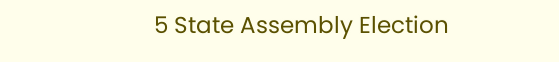5 State Assembly Election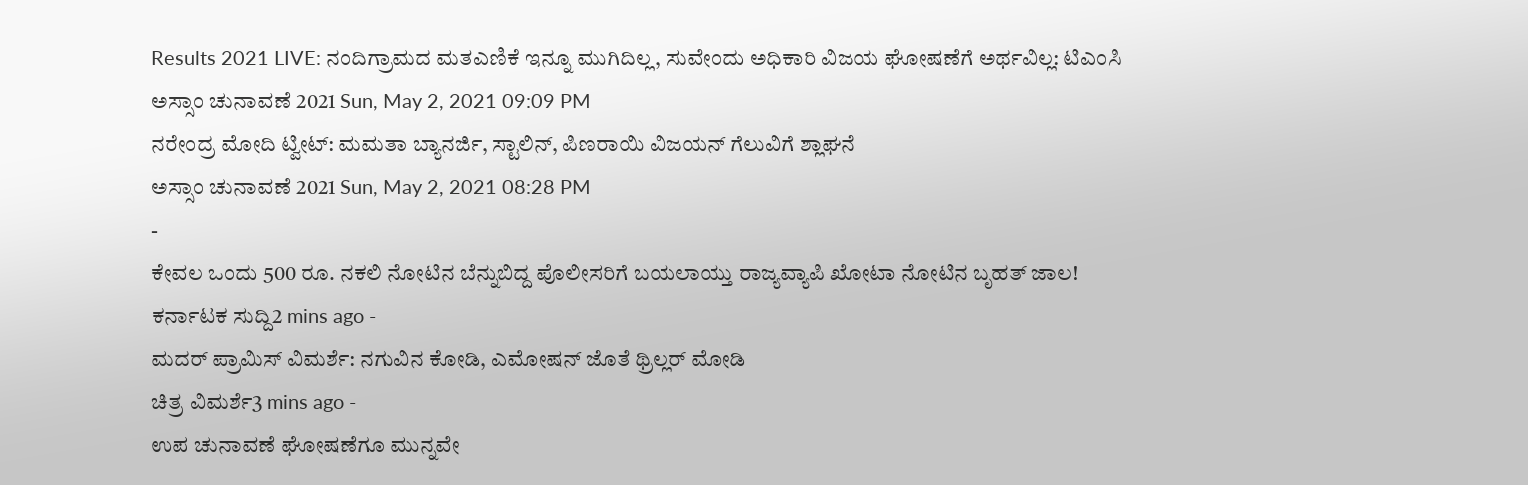Results 2021 LIVE: ನಂದಿಗ್ರಾಮದ ಮತಎಣಿಕೆ ಇನ್ನೂ ಮುಗಿದಿಲ್ಲ, ಸುವೇಂದು ಅಧಿಕಾರಿ ವಿಜಯ ಘೋಷಣೆಗೆ ಅರ್ಥವಿಲ್ಲ: ಟಿಎಂಸಿ
ಅಸ್ಸಾಂ ಚುನಾವಣೆ 2021 Sun, May 2, 2021 09:09 PM
ನರೇಂದ್ರ ಮೋದಿ ಟ್ವೀಟ್: ಮಮತಾ ಬ್ಯಾನರ್ಜಿ, ಸ್ಟಾಲಿನ್, ಪಿಣರಾಯಿ ವಿಜಯನ್ ಗೆಲುವಿಗೆ ಶ್ಲಾಘನೆ
ಅಸ್ಸಾಂ ಚುನಾವಣೆ 2021 Sun, May 2, 2021 08:28 PM
-
ಕೇವಲ ಒಂದು 500 ರೂ. ನಕಲಿ ನೋಟಿನ ಬೆನ್ನುಬಿದ್ದ ಪೊಲೀಸರಿಗೆ ಬಯಲಾಯ್ತು ರಾಜ್ಯವ್ಯಾಪಿ ಖೋಟಾ ನೋಟಿನ ಬೃಹತ್ ಜಾಲ!
ಕರ್ನಾಟಕ ಸುದ್ದಿ2 mins ago -
ಮದರ್ ಪ್ರಾಮಿಸ್ ವಿಮರ್ಶೆ: ನಗುವಿನ ಕೋಡಿ, ಎಮೋಷನ್ ಜೊತೆ ಥ್ರಿಲ್ಲರ್ ಮೋಡಿ
ಚಿತ್ರ ವಿಮರ್ಶೆ3 mins ago -
ಉಪ ಚುನಾವಣೆ ಘೋಷಣೆಗೂ ಮುನ್ನವೇ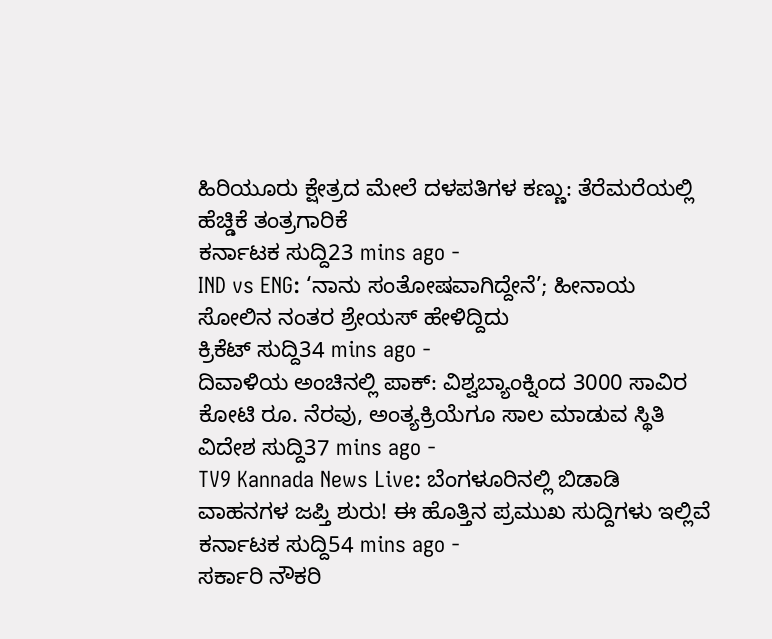ಹಿರಿಯೂರು ಕ್ಷೇತ್ರದ ಮೇಲೆ ದಳಪತಿಗಳ ಕಣ್ಣು: ತೆರೆಮರೆಯಲ್ಲಿ ಹೆಚ್ಡಿಕೆ ತಂತ್ರಗಾರಿಕೆ
ಕರ್ನಾಟಕ ಸುದ್ದಿ23 mins ago -
IND vs ENG: ‘ನಾನು ಸಂತೋಷವಾಗಿದ್ದೇನೆ’; ಹೀನಾಯ ಸೋಲಿನ ನಂತರ ಶ್ರೇಯಸ್ ಹೇಳಿದ್ದಿದು
ಕ್ರಿಕೆಟ್ ಸುದ್ದಿ34 mins ago -
ದಿವಾಳಿಯ ಅಂಚಿನಲ್ಲಿ ಪಾಕ್: ವಿಶ್ವಬ್ಯಾಂಕ್ನಿಂದ 3000 ಸಾವಿರ ಕೋಟಿ ರೂ. ನೆರವು, ಅಂತ್ಯಕ್ರಿಯೆಗೂ ಸಾಲ ಮಾಡುವ ಸ್ಥಿತಿ
ವಿದೇಶ ಸುದ್ದಿ37 mins ago -
TV9 Kannada News Live: ಬೆಂಗಳೂರಿನಲ್ಲಿ ಬಿಡಾಡಿ ವಾಹನಗಳ ಜಪ್ತಿ ಶುರು! ಈ ಹೊತ್ತಿನ ಪ್ರಮುಖ ಸುದ್ದಿಗಳು ಇಲ್ಲಿವೆ
ಕರ್ನಾಟಕ ಸುದ್ದಿ54 mins ago -
ಸರ್ಕಾರಿ ನೌಕರಿ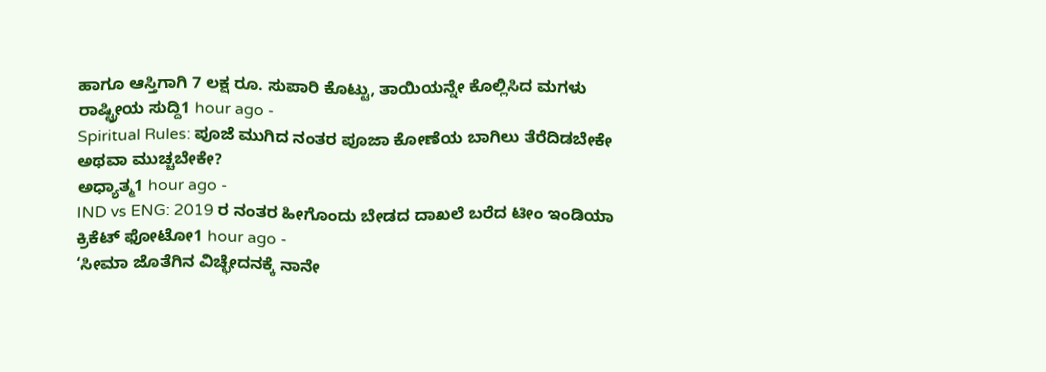ಹಾಗೂ ಆಸ್ತಿಗಾಗಿ 7 ಲಕ್ಷ ರೂ. ಸುಪಾರಿ ಕೊಟ್ಟು, ತಾಯಿಯನ್ನೇ ಕೊಲ್ಲಿಸಿದ ಮಗಳು
ರಾಷ್ಟ್ರೀಯ ಸುದ್ದಿ1 hour ago -
Spiritual Rules: ಪೂಜೆ ಮುಗಿದ ನಂತರ ಪೂಜಾ ಕೋಣೆಯ ಬಾಗಿಲು ತೆರೆದಿಡಬೇಕೇ ಅಥವಾ ಮುಚ್ಚಬೇಕೇ?
ಅಧ್ಯಾತ್ಮ1 hour ago -
IND vs ENG: 2019 ರ ನಂತರ ಹೀಗೊಂದು ಬೇಡದ ದಾಖಲೆ ಬರೆದ ಟೀಂ ಇಂಡಿಯಾ
ಕ್ರಿಕೆಟ್ ಫೋಟೋ1 hour ago -
‘ಸೀಮಾ ಜೊತೆಗಿನ ವಿಚ್ಛೇದನಕ್ಕೆ ನಾನೇ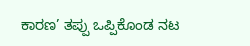ಕಾರಣ’ ತಪ್ಪು ಒಪ್ಪಿಕೊಂಡ ನಟ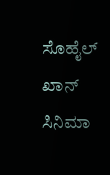ಸೊಹೈಲ್ ಖಾನ್
ಸಿನಿಮಾ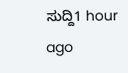ಸುದ್ದಿ1 hour ago